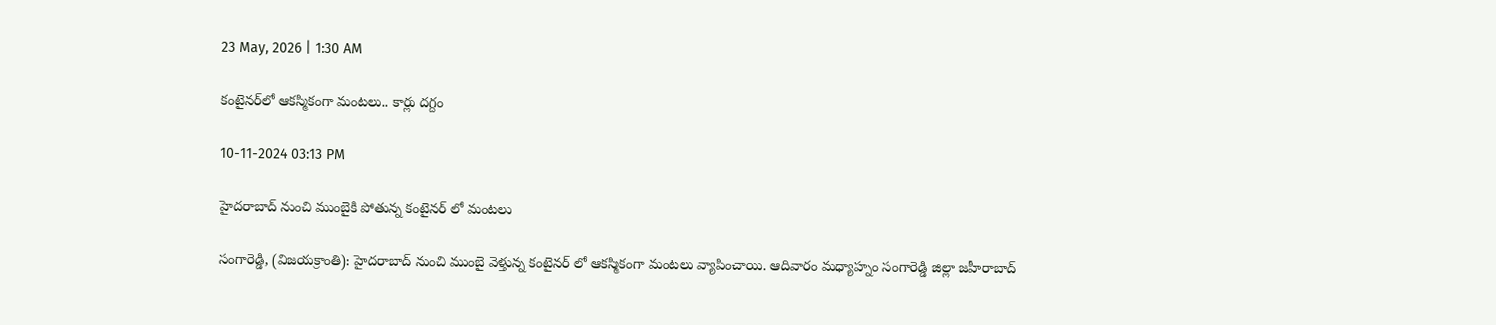23 May, 2026 | 1:30 AM

కంటైనర్‌లో ఆకస్మికంగా మంటలు.. కార్లు దగ్దం

10-11-2024 03:13 PM

హైదరాబాద్ నుంచి ముంబైకి పోతున్న కంటైనర్ లో మంటలు

సంగారెడ్డి, (విజయక్రాంతి): హైదరాబాద్ నుంచి ముంబై వెళ్తున్న కంటైనర్ లో ఆకస్మికంగా మంటలు వ్యాపించాయి. ఆదివారం మధ్యాహ్నం సంగారెడ్డి జిల్లా జహీరాబాద్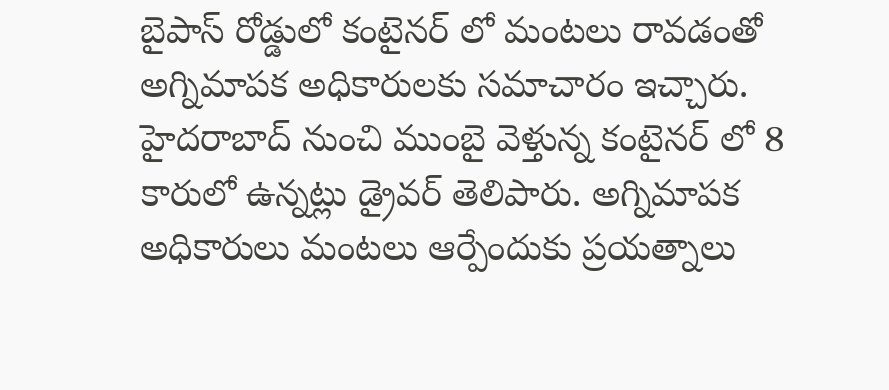బైపాస్ రోడ్డులో కంటైనర్ లో మంటలు రావడంతో అగ్నిమాపక అధికారులకు సమాచారం ఇచ్చారు. హైదరాబాద్ నుంచి ముంబై వెళ్తున్న కంటైనర్ లో 8 కారులో ఉన్నట్లు డ్రైవర్ తెలిపారు. అగ్నిమాపక అధికారులు మంటలు ఆర్పేందుకు ప్రయత్నాలు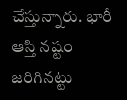చేస్తున్నారు. భారీ ఆస్తి నష్టం జరిగినట్టు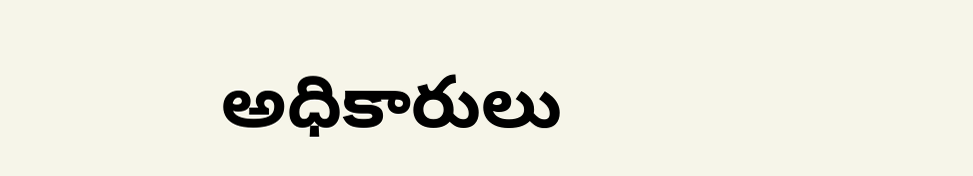అధికారులు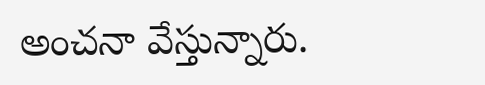అంచనా వేస్తున్నారు.